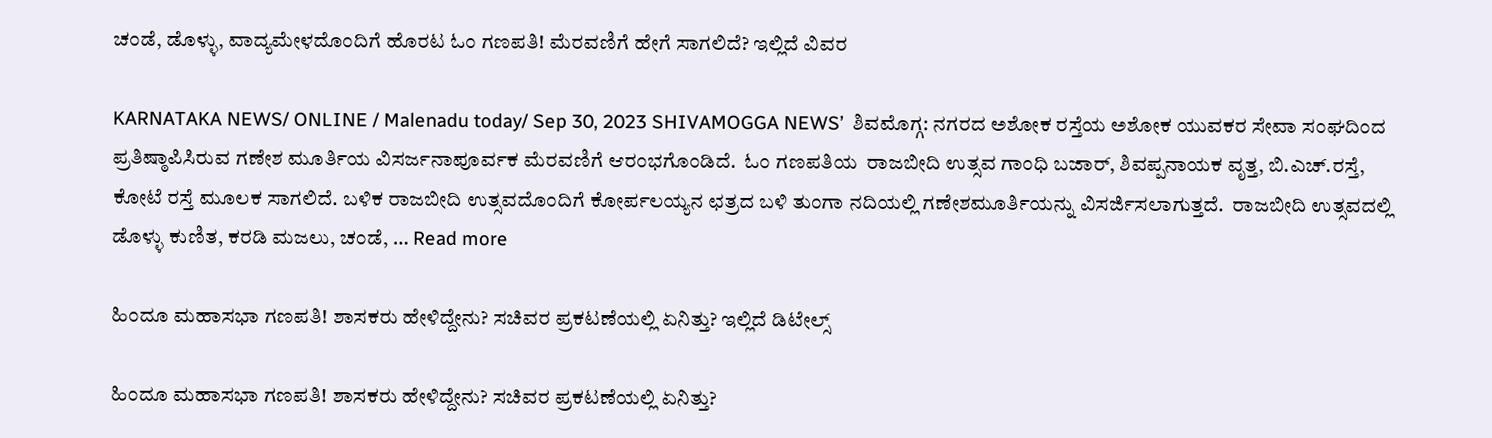ಚಂಡೆ, ಡೊಳ್ಳು, ವಾದ್ಯಮೇಳದೊಂದಿಗೆ ಹೊರಟ ಓಂ ಗಣಪತಿ! ಮೆರವಣಿಗೆ ಹೇಗೆ ಸಾಗಲಿದೆ? ಇಲ್ಲಿದೆ ವಿವರ

KARNATAKA NEWS/ ONLINE / Malenadu today/ Sep 30, 2023 SHIVAMOGGA NEWS’  ಶಿವಮೊಗ್ಗ: ನಗರದ ಅಶೋಕ ರಸ್ತೆಯ ಅಶೋಕ ಯುವಕರ ಸೇವಾ ಸಂಘದಿಂದ  ಪ್ರತಿಷ್ಠಾಪಿಸಿರುವ ಗಣೇಶ ಮೂರ್ತಿಯ ವಿಸರ್ಜನಾಪೂರ್ವಕ ಮೆರವಣಿಗೆ ಆರಂಭಗೊಂಡಿದೆ.  ಓಂ ಗಣಪತಿಯ  ರಾಜಬೀದಿ ಉತ್ಸವ ಗಾಂಧಿ ಬಜಾರ್, ಶಿವಪ್ಪನಾಯಕ ವೃತ್ತ, ಬಿ.ಎಚ್‌.ರಸ್ತೆ, ಕೋಟೆ ರಸ್ತೆ ಮೂಲಕ ಸಾಗಲಿದೆ. ಬಳಿಕ ರಾಜಬೀದಿ ಉತ್ಸವದೊಂದಿಗೆ ಕೋರ್ಪಲಯ್ಯನ ಛತ್ರದ ಬಳಿ ತುಂಗಾ ನದಿಯಲ್ಲಿ ಗಣೇಶಮೂರ್ತಿಯನ್ನು ವಿಸರ್ಜಿಸಲಾಗುತ್ತದೆ.  ರಾಜಬೀದಿ ಉತ್ಸವದಲ್ಲಿ ಡೊಳ್ಳು ಕುಣಿತ, ಕರಡಿ ಮಜಲು, ಚಂಡೆ, … Read more

ಹಿಂದೂ ಮಹಾಸಭಾ ಗಣಪತಿ! ಶಾಸಕರು ಹೇಳಿದ್ದೇನು? ಸಚಿವರ ಪ್ರಕಟಣೆಯಲ್ಲಿ ಏನಿತ್ತು? ಇಲ್ಲಿದೆ ಡಿಟೇಲ್ಸ್

ಹಿಂದೂ ಮಹಾಸಭಾ ಗಣಪತಿ! ಶಾಸಕರು ಹೇಳಿದ್ದೇನು? ಸಚಿವರ ಪ್ರಕಟಣೆಯಲ್ಲಿ ಏನಿತ್ತು?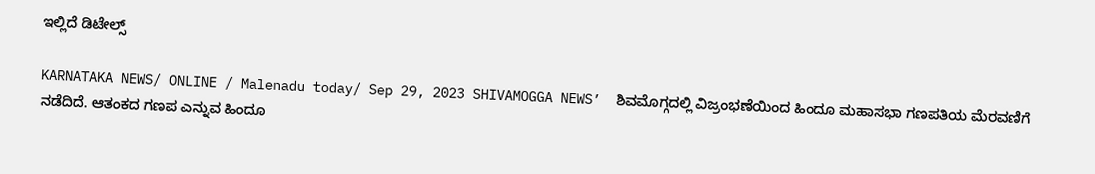ಇಲ್ಲಿದೆ ಡಿಟೇಲ್ಸ್

KARNATAKA NEWS/ ONLINE / Malenadu today/ Sep 29, 2023 SHIVAMOGGA NEWS’  ಶಿವಮೊಗ್ಗದಲ್ಲಿ ವಿಜ್ರಂಭಣೆಯಿಂದ ಹಿಂದೂ ಮಹಾಸಭಾ ಗಣಪತಿಯ ಮೆರವಣಿಗೆ ನಡೆದಿದೆ. ಆತಂಕದ ಗಣಪ ಎನ್ನುವ ಹಿಂದೂ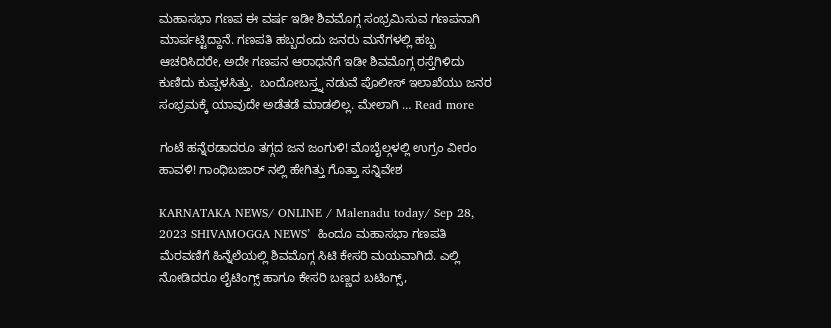ಮಹಾಸಭಾ ಗಣಪ ಈ ವರ್ಷ ಇಡೀ ಶಿವಮೊಗ್ಗ ಸಂಭ್ರಮಿಸುವ ಗಣಪನಾಗಿ ಮಾರ್ಪಟ್ಟಿದ್ದಾನೆ. ಗಣಪತಿ ಹಬ್ಬದಂದು ಜನರು ಮನೆಗಳಲ್ಲಿ ಹಬ್ಬ ಆಚರಿಸಿದರೇ, ಅದೇ ಗಣಪನ ಆರಾಧನೆಗೆ ಇಡೀ ಶಿವಮೊಗ್ಗ ರಸ್ತೆಗಿಳಿದು ಕುಣಿದು ಕುಪ್ಪಳಸಿತ್ತು.  ಬಂದೋಬಸ್ತ್ನ ನಡುವೆ ಪೊಲೀಸ್ ಇಲಾಖೆಯು ಜನರ ಸಂಭ್ರಮಕ್ಕೆ ಯಾವುದೇ ಅಡೆತಡೆ ಮಾಡಲಿಲ್ಲ. ಮೇಲಾಗಿ … Read more

ಗಂಟೆ ಹನ್ನೆರಡಾದರೂ ತಗ್ಗದ ಜನ ಜಂಗುಳಿ! ಮೊಬೈಲ್ಗಳಲ್ಲಿ ಉಗ್ರಂ ವೀರಂ ಹಾವಳಿ! ಗಾಂಧಿಬಜಾರ್ ನಲ್ಲಿ ಹೇಗಿತ್ತು ಗೊತ್ತಾ ಸನ್ನಿವೇಶ

KARNATAKA NEWS/ ONLINE / Malenadu today/ Sep 28, 2023 SHIVAMOGGA NEWS’  ಹಿಂದೂ ಮಹಾಸಭಾ ಗಣಪತಿ ಮೆರವಣಿಗೆ ಹಿನ್ನೆಲೆಯಲ್ಲಿ ಶಿವಮೊಗ್ಗ ಸಿಟಿ ಕೇಸರಿ ಮಯವಾಗಿದೆ. ಎಲ್ಲಿ ನೋಡಿದರೂ ಲೈಟಿಂಗ್ಸ್ ಹಾಗೂ ಕೇಸರಿ ಬಣ್ಣದ ಬಟಿಂಗ್ಸ್,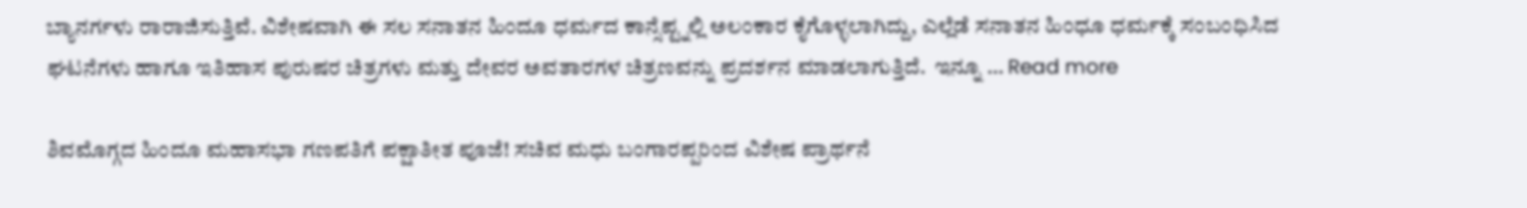ಬ್ಯಾನರ್ಗಳು ರಾರಾಜಿಸುತ್ತಿವೆ. ವಿಶೇಷವಾಗಿ ಈ ಸಲ ಸನಾತನ ಹಿಂದೂ ಧರ್ಮದ ಕಾನ್ಸೆಪ್ಟ್ನಲ್ಲಿ ಅಲಂಕಾರ ಕೈಗೊಳ್ಳಲಾಗಿದ್ದು, ಎಲ್ಲೆಡೆ ಸನಾತನ ಹಿಂಧೂ ಧರ್ಮಕ್ಕೆ ಸಂಬಂಧಿಸಿದ ಘಟನೆಗಳು ಹಾಗೂ ಇತಿಹಾಸ ಪುರುಷರ ಚಿತ್ರಗಳು ಮತ್ತು ದೇವರ ಅವತಾರಗಳ ಚಿತ್ರಣವನ್ನು ಪ್ರದರ್ಶನ ಮಾಡಲಾಗುತ್ತಿದೆ.  ಇನ್ನೂ … Read more

ಶಿವಮೊಗ್ಗದ ಹಿಂದೂ ಮಹಾಸಭಾ ಗಣಪತಿಗೆ ಪಕ್ಷಾತೀತ ಪೂಜೆ! ಸಚಿವ ಮಧು ಬಂಗಾರಪ್ಪರಿಂದ ವಿಶೇಷ ಪ್ರಾರ್ಥನೆ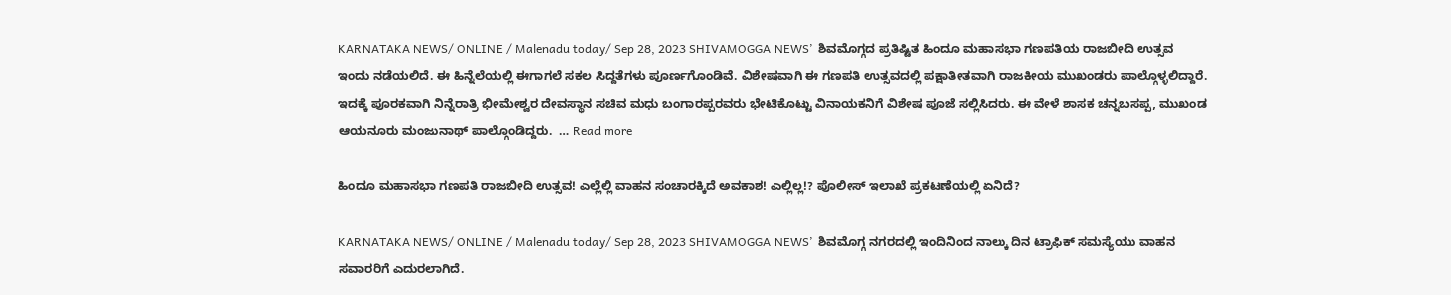KARNATAKA NEWS/ ONLINE / Malenadu today/ Sep 28, 2023 SHIVAMOGGA NEWS’  ಶಿವಮೊಗ್ಗದ ಪ್ರತಿಷ್ಟಿತ ಹಿಂದೂ ಮಹಾಸಭಾ ಗಣಪತಿಯ ರಾಜಬೀದಿ ಉತ್ಸವ ಇಂದು ನಡೆಯಲಿದೆ. ಈ ಹಿನ್ನೆಲೆಯಲ್ಲಿ ಈಗಾಗಲೆ ಸಕಲ ಸಿದ್ದತೆಗಳು ಪೂರ್ಣಗೊಂಡಿವೆ. ವಿಶೇಷವಾಗಿ ಈ ಗಣಪತಿ ಉತ್ಸವದಲ್ಲಿ ಪಕ್ಷಾತೀತವಾಗಿ ರಾಜಕೀಯ ಮುಖಂಡರು ಪಾಲ್ಗೊಳ್ಳಲಿದ್ದಾರೆ.  ಇದಕ್ಕೆ ಪೂರಕವಾಗಿ ನಿನ್ನೆರಾತ್ರಿ ಭೀಮೇಶ್ವರ ದೇವಸ್ಥಾನ ಸಚಿವ ಮಧು ಬಂಗಾರಪ್ಪರವರು ಭೇಟಿಕೊಟ್ಟು ವಿನಾಯಕನಿಗೆ ವಿಶೇಷ ಪೂಜೆ ಸಲ್ಲಿಸಿದರು. ಈ ವೇಳೆ ಶಾಸಕ ಚನ್ನಬಸಪ್ಪ, ಮುಖಂಡ  ಆಯನೂರು ಮಂಜುನಾಥ್ ಪಾಲ್ಗೊಂಡಿದ್ದರು.  … Read more

ಹಿಂದೂ ಮಹಾಸಭಾ ಗಣಪತಿ ರಾಜಬೀದಿ ಉತ್ಸವ! ಎಲ್ಲೆಲ್ಲಿ ವಾಹನ ಸಂಚಾರಕ್ಕಿದೆ ಅವಕಾಶ! ಎಲ್ಲಿಲ್ಲ!? ಪೊಲೀಸ್ ಇಲಾಖೆ ಪ್ರಕಟಣೆಯಲ್ಲಿ ಏನಿದೆ?

KARNATAKA NEWS/ ONLINE / Malenadu today/ Sep 28, 2023 SHIVAMOGGA NEWS’  ಶಿವಮೊಗ್ಗ ನಗರದಲ್ಲಿ ಇಂದಿನಿಂದ ನಾಲ್ಕು ದಿನ ಟ್ರಾಫಿಕ್ ಸಮಸ್ಯೆಯು ವಾಹನ ಸವಾರರಿಗೆ ಎದುರಲಾಗಿದೆ.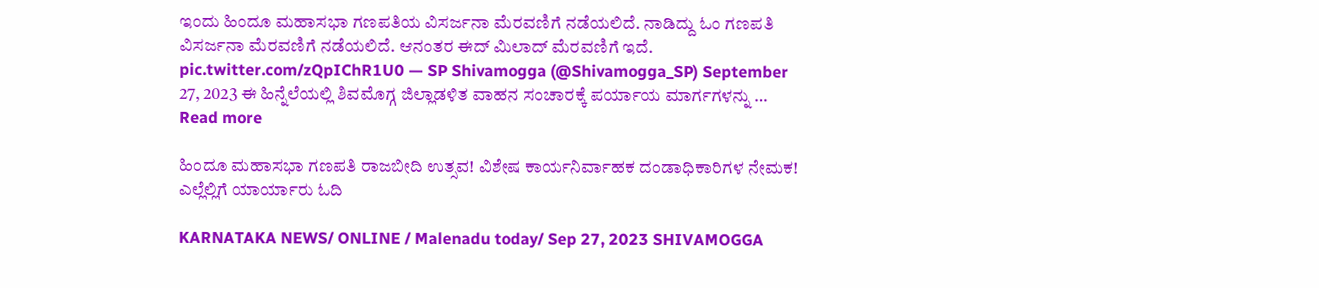ಇಂದು ಹಿಂದೂ ಮಹಾಸಭಾ ಗಣಪತಿಯ ವಿಸರ್ಜನಾ ಮೆರವಣಿಗೆ ನಡೆಯಲಿದೆ. ನಾಡಿದ್ದು ಓಂ ಗಣಪತಿ ವಿಸರ್ಜನಾ ಮೆರವಣಿಗೆ ನಡೆಯಲಿದೆ. ಆನಂತರ ಈದ್ ಮಿಲಾದ್ ಮೆರವಣಿಗೆ ಇದೆ.  pic.twitter.com/zQpIChR1U0 — SP Shivamogga (@Shivamogga_SP) September 27, 2023 ಈ ಹಿನ್ನೆಲೆಯಲ್ಲಿ ಶಿವಮೊಗ್ಗ ಜಿಲ್ಲಾಡಳಿತ ವಾಹನ ಸಂಚಾರಕ್ಕೆ ಪರ್ಯಾಯ ಮಾರ್ಗಗಳನ್ನು … Read more

ಹಿಂದೂ ಮಹಾಸಭಾ ಗಣಪತಿ ರಾಜಬೀದಿ ಉತ್ಸವ! ವಿಶೇಷ ಕಾರ್ಯನಿರ್ವಾಹಕ ದಂಡಾಧಿಕಾರಿಗಳ ನೇಮಕ! ಎಲ್ಲೆಲ್ಲಿಗೆ ಯಾರ್ಯಾರು ಓದಿ

KARNATAKA NEWS/ ONLINE / Malenadu today/ Sep 27, 2023 SHIVAMOGGA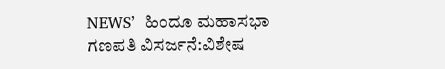NEWS’  ಹಿಂದೂ ಮಹಾಸಭಾ ಗಣಪತಿ ವಿಸರ್ಜನೆ:ವಿಶೇಷ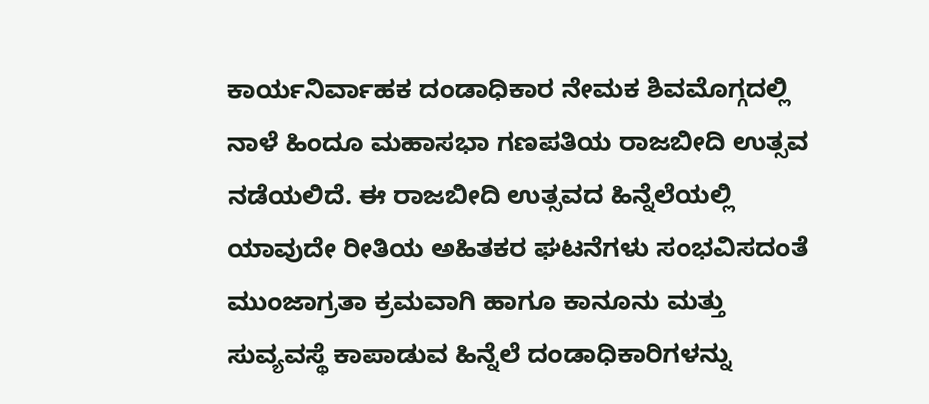ಕಾರ್ಯನಿರ್ವಾಹಕ ದಂಡಾಧಿಕಾರ ನೇಮಕ ಶಿವಮೊಗ್ಗದಲ್ಲಿ ನಾಳೆ ಹಿಂದೂ ಮಹಾಸಭಾ ಗಣಪತಿಯ ರಾಜಬೀದಿ ಉತ್ಸವ ನಡೆಯಲಿದೆ. ಈ ರಾಜಬೀದಿ ಉತ್ಸವದ ಹಿನ್ನೆಲೆಯಲ್ಲಿ  ಯಾವುದೇ ರೀತಿಯ ಅಹಿತಕರ ಘಟನೆಗಳು ಸಂಭವಿಸದಂತೆ ಮುಂಜಾಗ್ರತಾ ಕ್ರಮವಾಗಿ ಹಾಗೂ ಕಾನೂನು ಮತ್ತು ಸುವ್ಯವಸ್ಥೆ ಕಾಪಾಡುವ ಹಿನ್ನೆಲೆ ದಂಡಾಧಿಕಾರಿಗಳನ್ನು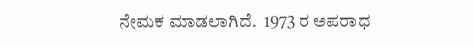ನೇಮಕ ಮಾಡಲಾಗಿದೆ.  1973 ರ ಅಪರಾಧ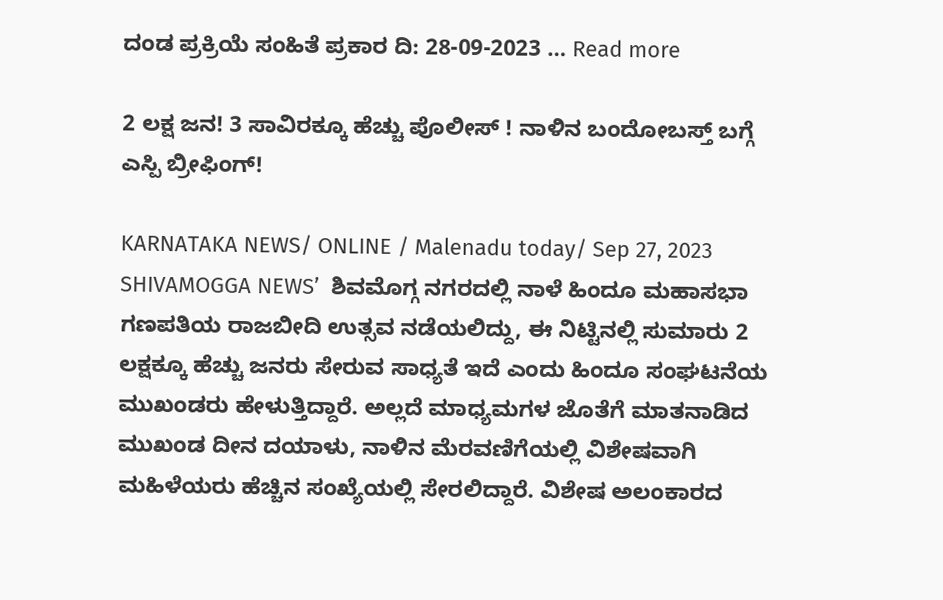ದಂಡ ಪ್ರಕ್ರಿಯೆ ಸಂಹಿತೆ ಪ್ರಕಾರ ದಿ: 28-09-2023 … Read more

2 ಲಕ್ಷ ಜನ! 3 ಸಾವಿರಕ್ಕೂ ಹೆಚ್ಚು ಪೊಲೀಸ್ ! ನಾಳಿನ ಬಂದೋಬಸ್ತ್ ಬಗ್ಗೆ ಎಸ್ಪಿ ಬ್ರೀಫಿಂಗ್!

KARNATAKA NEWS/ ONLINE / Malenadu today/ Sep 27, 2023 SHIVAMOGGA NEWS’  ಶಿವಮೊಗ್ಗ ನಗರದಲ್ಲಿ ನಾಳೆ ಹಿಂದೂ ಮಹಾಸಭಾ ಗಣಪತಿಯ ರಾಜಬೀದಿ ಉತ್ಸವ ನಡೆಯಲಿದ್ದು, ಈ ನಿಟ್ಟಿನಲ್ಲಿ ಸುಮಾರು 2 ಲಕ್ಷಕ್ಕೂ ಹೆಚ್ಚು ಜನರು ಸೇರುವ ಸಾಧ್ಯತೆ ಇದೆ ಎಂದು ಹಿಂದೂ ಸಂಘಟನೆಯ ಮುಖಂಡರು ಹೇಳುತ್ತಿದ್ದಾರೆ. ಅಲ್ಲದೆ ಮಾಧ್ಯಮಗಳ ಜೊತೆಗೆ ಮಾತನಾಡಿದ ಮುಖಂಡ ದೀನ ದಯಾಳು, ನಾಳಿನ ಮೆರವಣಿಗೆಯಲ್ಲಿ ವಿಶೇಷವಾಗಿ ಮಹಿಳೆಯರು ಹೆಚ್ಚಿನ ಸಂಖ್ಯೆಯಲ್ಲಿ ಸೇರಲಿದ್ದಾರೆ. ವಿಶೇಷ ಅಲಂಕಾರದ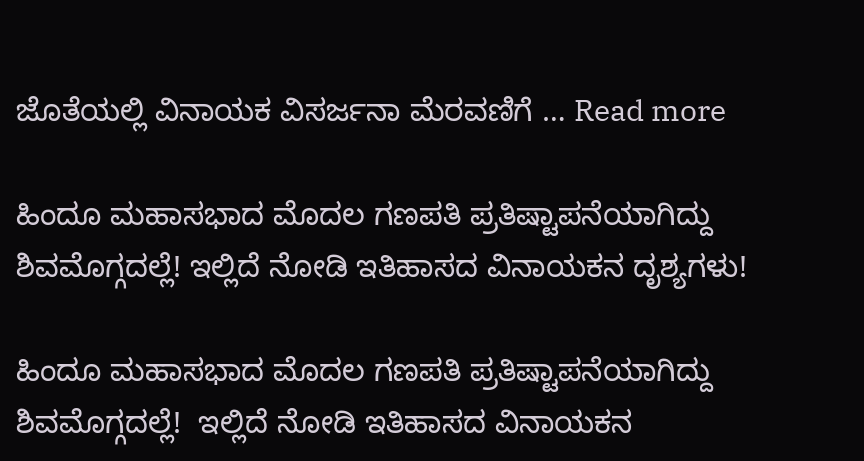ಜೊತೆಯಲ್ಲಿ ವಿನಾಯಕ ವಿಸರ್ಜನಾ ಮೆರವಣಿಗೆ … Read more

ಹಿಂದೂ ಮಹಾಸಭಾದ ಮೊದಲ ಗಣಪತಿ ಪ್ರತಿಷ್ಟಾಪನೆಯಾಗಿದ್ದು ಶಿವಮೊಗ್ಗದಲ್ಲೆ! ಇಲ್ಲಿದೆ ನೋಡಿ ಇತಿಹಾಸದ ವಿನಾಯಕನ ದೃಶ್ಯಗಳು!

ಹಿಂದೂ ಮಹಾಸಭಾದ ಮೊದಲ ಗಣಪತಿ ಪ್ರತಿಷ್ಟಾಪನೆಯಾಗಿದ್ದು ಶಿವಮೊಗ್ಗದಲ್ಲೆ!  ಇಲ್ಲಿದೆ ನೋಡಿ ಇತಿಹಾಸದ ವಿನಾಯಕನ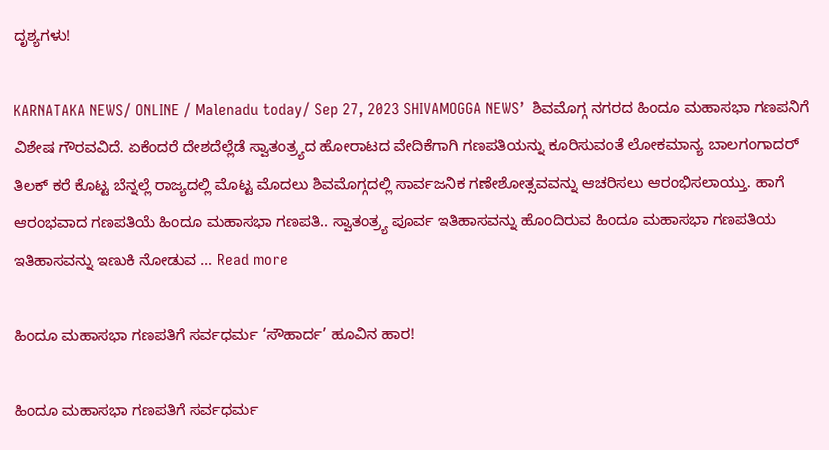ದೃಶ್ಯಗಳು!

KARNATAKA NEWS/ ONLINE / Malenadu today/ Sep 27, 2023 SHIVAMOGGA NEWS’  ಶಿವಮೊಗ್ಗ ನಗರದ ಹಿಂದೂ ಮಹಾಸಭಾ ಗಣಪನಿಗೆ ವಿಶೇಷ ಗೌರವವಿದೆ. ಏಕೆಂದರೆ ದೇಶದೆಲ್ಲೆಡೆ ಸ್ವಾತಂತ್ರ್ಯದ ಹೋರಾಟದ ವೇದಿಕೆಗಾಗಿ ಗಣಪತಿಯನ್ನು ಕೂರಿಸುವಂತೆ ಲೋಕಮಾನ್ಯ ಬಾಲಗಂಗಾದರ್ ತಿಲಕ್ ಕರೆ ಕೊಟ್ಟ ಬೆನ್ನಲ್ಲೆ ರಾಜ್ಯದಲ್ಲಿ ಮೊಟ್ಟ ಮೊದಲು ಶಿವಮೊಗ್ಗದಲ್ಲಿ ಸಾರ್ವಜನಿಕ ಗಣೇಶೋತ್ಸವವನ್ನು ಆಚರಿಸಲು ಆರಂಭಿಸಲಾಯ್ತು. ಹಾಗೆ ಆರಂಭವಾದ ಗಣಪತಿಯೆ ಹಿಂದೂ ಮಹಾಸಭಾ ಗಣಪತಿ.. ಸ್ವಾತಂತ್ರ್ಯ ಪೂರ್ವ ಇತಿಹಾಸವನ್ನು ಹೊಂದಿರುವ ಹಿಂದೂ ಮಹಾಸಭಾ ಗಣಪತಿಯ ಇತಿಹಾಸವನ್ನು ಇಣುಕಿ ನೋಡುವ … Read more

ಹಿಂದೂ ಮಹಾಸಭಾ ಗಣಪತಿಗೆ ಸರ್ವಧರ್ಮ ‘ಸೌಹಾರ್ದ’ ಹೂವಿನ ಹಾರ!

ಹಿಂದೂ ಮಹಾಸಭಾ ಗಣಪತಿಗೆ ಸರ್ವಧರ್ಮ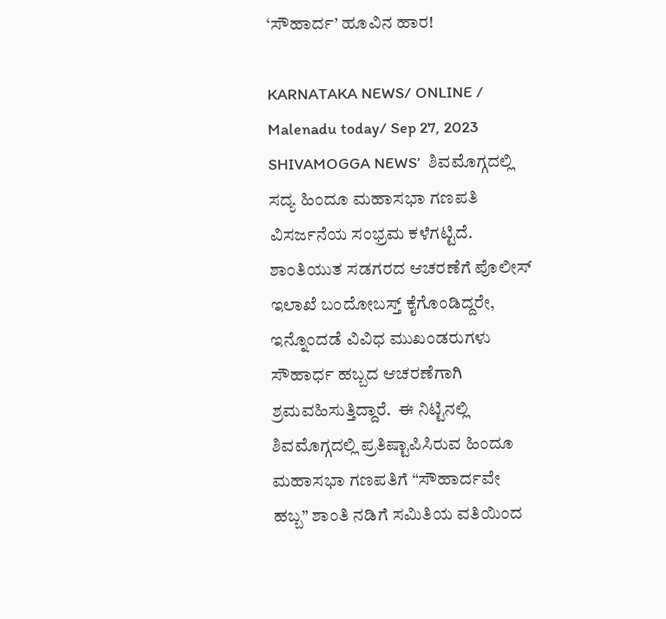‘ಸೌಹಾರ್ದ’ ಹೂವಿನ ಹಾರ!

KARNATAKA NEWS/ ONLINE / Malenadu today/ Sep 27, 2023 SHIVAMOGGA NEWS’  ಶಿವಮೊಗ್ಗದಲ್ಲಿ ಸದ್ಯ ಹಿಂದೂ ಮಹಾಸಭಾ ಗಣಪತಿ ವಿಸರ್ಜನೆಯ ಸಂಭ್ರಮ ಕಳೆಗಟ್ಟಿದೆ. ಶಾಂತಿಯುತ ಸಡಗರದ ಆಚರಣೆಗೆ ಪೊಲೀಸ್ ಇಲಾಖೆ ಬಂದೋಬಸ್ತ್ ಕೈಗೊಂಡಿದ್ದರೇ, ಇನ್ನೊಂದಡೆ ವಿವಿಧ ಮುಖಂಡರುಗಳು ಸೌಹಾರ್ಧ ಹಬ್ಬದ ಆಚರಣೆಗಾಗಿ ಶ್ರಮವಹಿಸುತ್ತಿದ್ದಾರೆ.  ಈ ನಿಟ್ಟಿನಲ್ಲಿ  ಶಿವಮೊಗ್ಗದಲ್ಲಿ ಪ್ರತಿಷ್ಟಾಪಿಸಿರುವ ಹಿಂದೂ ಮಹಾಸಭಾ ಗಣಪತಿಗೆ “ಸೌಹಾರ್ದವೇ ಹಬ್ಬ” ಶಾಂತಿ ನಡಿಗೆ ಸಮಿತಿಯ ವತಿಯಿಂದ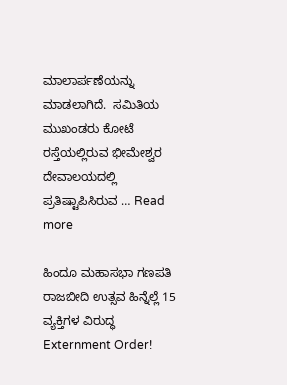ಮಾಲಾರ್ಪಣೆಯನ್ನು ಮಾಡಲಾಗಿದೆ.  ಸಮಿತಿಯ ಮುಖಂಡರು ಕೋಟೆ ರಸ್ತೆಯಲ್ಲಿರುವ ಭೀಮೇಶ್ವರ ದೇವಾಲಯದಲ್ಲಿ ಪ್ರತಿಷ್ಟಾಪಿಸಿರುವ … Read more

ಹಿಂದೂ ಮಹಾಸಭಾ ಗಣಪತಿ ರಾಜಬೀದಿ ಉತ್ಸವ ಹಿನ್ನೆಲ್ಲೆ 15 ವ್ಯಕ್ತಿಗಳ ವಿರುದ್ಧ Externment Order!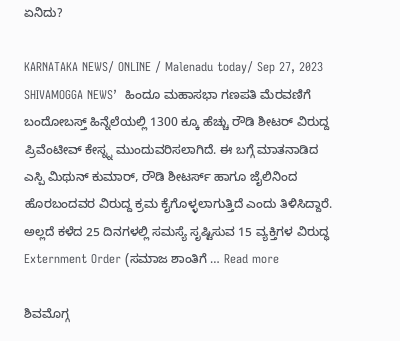ಏನಿದು?

KARNATAKA NEWS/ ONLINE / Malenadu today/ Sep 27, 2023 SHIVAMOGGA NEWS’  ಹಿಂದೂ ಮಹಾಸಭಾ ಗಣಪತಿ ಮೆರವಣಿಗೆ ಬಂದೋಬಸ್ತ್ ಹಿನ್ನೆಲೆಯಲ್ಲಿ 1300 ಕ್ಕೂ ಹೆಚ್ಚು ರೌಡಿ ಶೀಟರ್ ವಿರುದ್ದ ಪ್ರಿವೆಂಟೀವ್ ಕೇಸ್ನ್ನ ಮುಂದುವರಿಸಲಾಗಿದೆ. ಈ ಬಗ್ಗೆ ಮಾತನಾಡಿದ ಎಸ್ಪಿ ಮಿಥುನ್ ಕುಮಾರ್, ರೌಡಿ ಶೀಟರ್ಸ್ ಹಾಗೂ ಜೈಲಿನಿಂದ ಹೊರಬಂದವರ ವಿರುದ್ದ ಕ್ರಮ ಕೈಗೊಳ್ಳಲಾಗುತ್ತಿದೆ ಎಂದು ತಿಳಿಸಿದ್ದಾರೆ.  ಅಲ್ಲದೆ ಕಳೆದ 25 ದಿನಗಳಲ್ಲಿ ಸಮಸ್ಯೆ ಸೃಷ್ಟಿಸುವ 15 ವ್ಯಕ್ತಿಗಳ ವಿರುದ್ಧ Externment Order (ಸಮಾಜ ಶಾಂತಿಗೆ … Read more

ಶಿವಮೊಗ್ಗ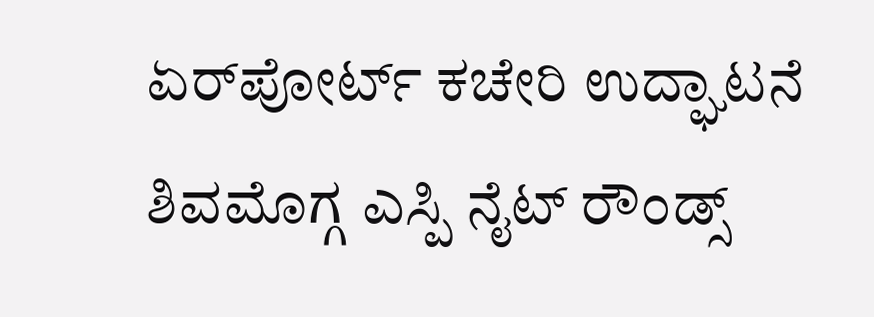ಏರ್‌ಪೋರ್ಟ್ ಕಚೇರಿ ಉದ್ಘಾಟನೆ ಶಿವಮೊಗ್ಗ ಎಸ್ಪಿ ನೈಟ್ ರೌಂಡ್ಸ್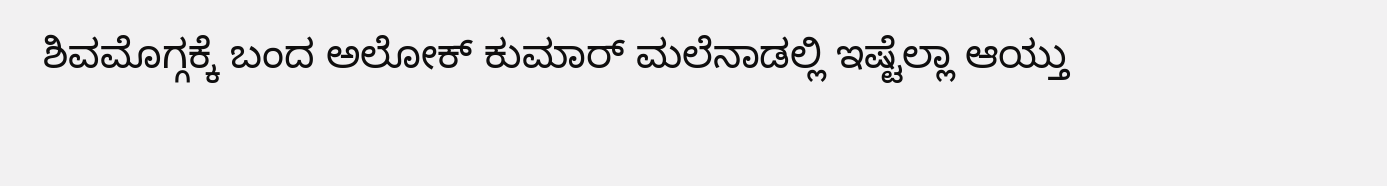ಶಿವಮೊಗ್ಗಕ್ಕೆ ಬಂದ ಅಲೋಕ್ ಕುಮಾರ್ ಮಲೆನಾಡಲ್ಲಿ ಇಷ್ಟೆಲ್ಲಾ ಆಯ್ತು